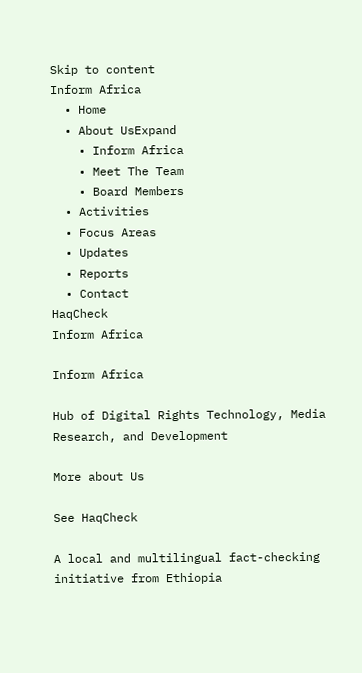Skip to content
Inform Africa
  • Home
  • About UsExpand
    • Inform Africa
    • Meet The Team
    • Board Members
  • Activities
  • Focus Areas
  • Updates
  • Reports
  • Contact
HaqCheck
Inform Africa

Inform Africa

Hub of Digital Rights Technology, Media Research, and Development

More about Us

See HaqCheck

A local and multilingual fact-checking initiative from Ethiopia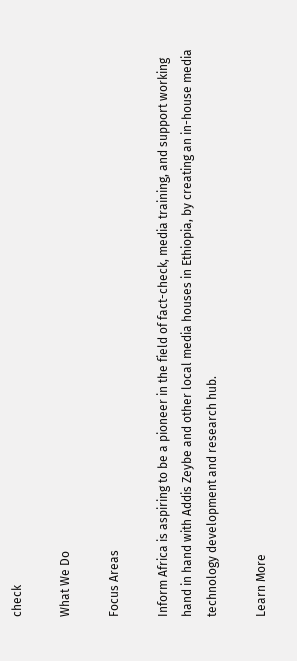check

What We Do

Focus Areas

Inform Africa is aspiring to be a pioneer in the field of fact-check, media training, and support working hand in hand with Addis Zeybe and other local media houses in Ethiopia, by creating an in-house media technology development and research hub.

Learn More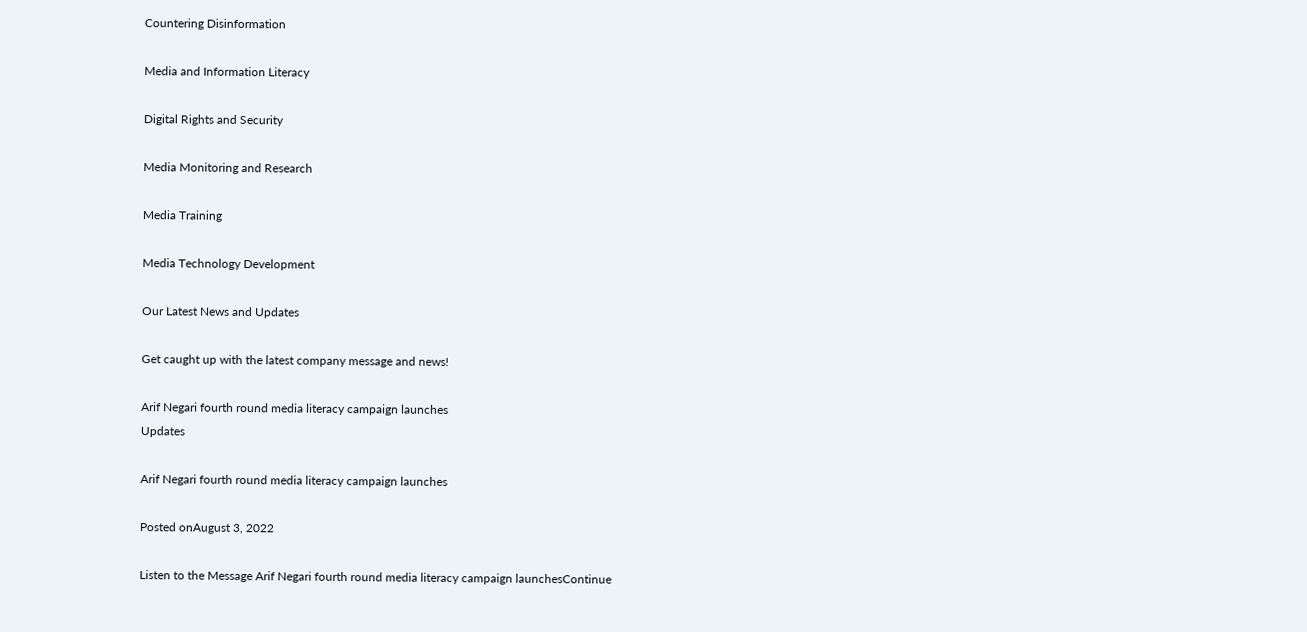Countering Disinformation

Media and Information Literacy

Digital Rights and Security

Media Monitoring and Research

Media Training

Media Technology Development

Our Latest News and Updates

Get caught up with the latest company message and news!

Arif Negari fourth round media literacy campaign launches
Updates

Arif Negari fourth round media literacy campaign launches

Posted onAugust 3, 2022

Listen to the Message Arif Negari fourth round media literacy campaign launchesContinue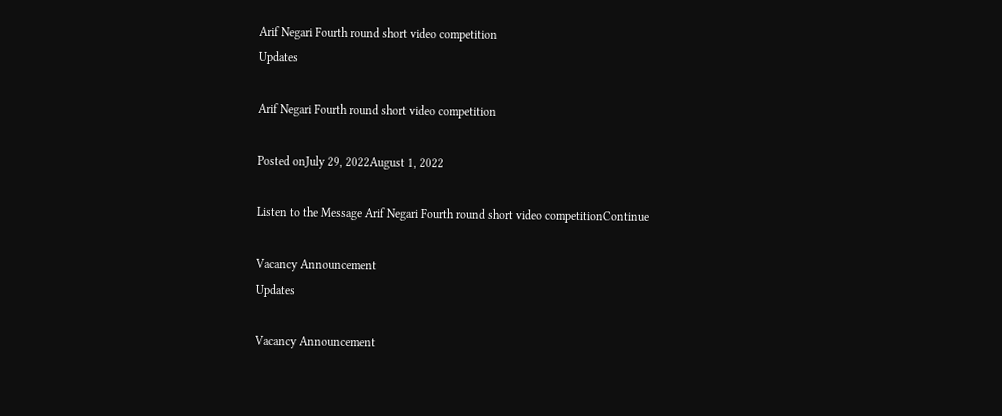Arif Negari Fourth round short video competition
Updates

Arif Negari Fourth round short video competition

Posted onJuly 29, 2022August 1, 2022

Listen to the Message Arif Negari Fourth round short video competitionContinue

Vacancy Announcement
Updates

Vacancy Announcement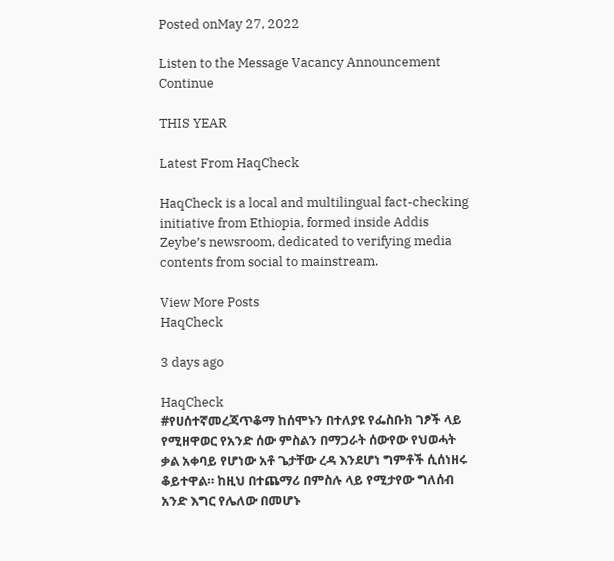Posted onMay 27, 2022

Listen to the Message Vacancy Announcement Continue

THIS YEAR

Latest From HaqCheck

HaqCheck is a local and multilingual fact-checking initiative from Ethiopia, formed inside Addis Zeybe’s newsroom, dedicated to verifying media contents from social to mainstream.

View More Posts
HaqCheck

3 days ago

HaqCheck
#የሀሰተኛመረጃጥቆማ ከሰሞኑን በተለያዩ የፌስቡክ ገፆች ላይ የሚዘዋወር የአንድ ሰው ምስልን በማጋራት ሰውየው የህወሓት ቃል አቀባይ የሆነው አቶ ጌታቸው ረዳ እንደሆነ ግምቶች ሲሰነዘሩ ቆይተዋል። ከዚህ በተጨማሪ በምስሉ ላይ የሚታየው ግለሰብ አንድ እግር የሌለው በመሆኑ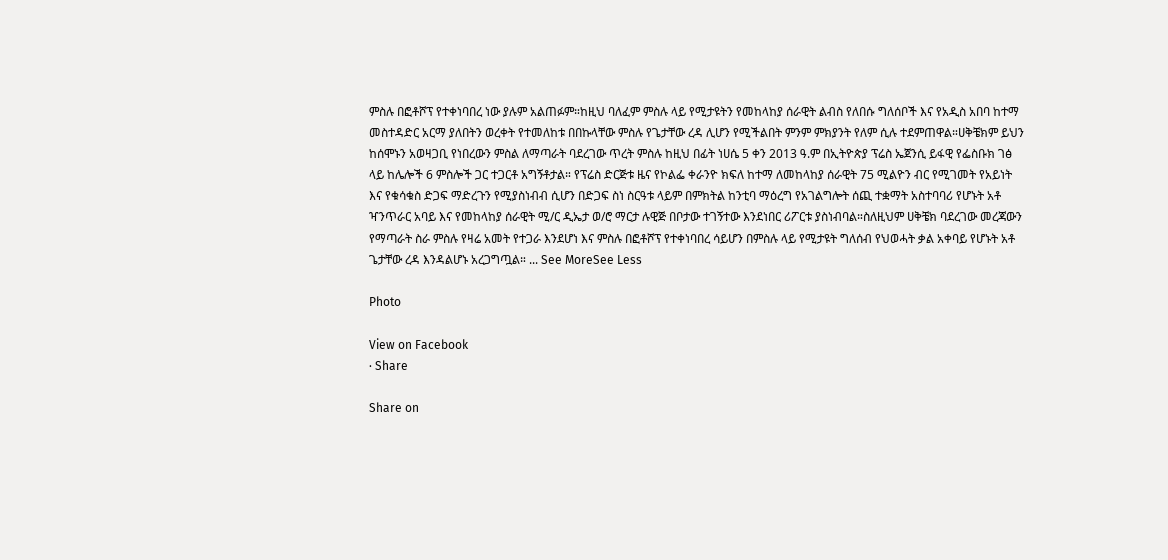ምስሉ በፎቶሾፕ የተቀነባበረ ነው ያሉም አልጠፉም።ከዚህ ባለፈም ምስሉ ላይ የሚታዩትን የመከላከያ ሰራዊት ልብስ የለበሱ ግለሰቦች እና የአዲስ አበባ ከተማ መስተዳድር አርማ ያለበትን ወረቀት የተመለከቱ በበኩላቸው ምስሉ የጌታቸው ረዳ ሊሆን የሚችልበት ምንም ምክያንት የለም ሲሉ ተደምጠዋል።ሀቅቼክም ይህን ከሰሞኑን አወዛጋቢ የነበረውን ምስል ለማጣራት ባደረገው ጥረት ምስሉ ከዚህ በፊት ነሀሴ 5 ቀን 2013 ዓ.ም በኢትዮጵያ ፕሬስ ኤጀንሲ ይፋዊ የፌስቡክ ገፅ ላይ ከሌሎች 6 ምስሎች ጋር ተጋርቶ አግኝቶታል። የፕሬስ ድርጅቱ ዜና የኮልፌ ቀራንዮ ክፍለ ከተማ ለመከላከያ ሰራዊት 75 ሚልዮን ብር የሚገመት የአይነት እና የቁሳቁስ ድጋፍ ማድረጉን የሚያስነብብ ሲሆን በድጋፍ ስነ ስርዓቱ ላይም በምክትል ከንቲባ ማዕረግ የአገልግሎት ሰጪ ተቋማት አስተባባሪ የሆኑት አቶ ዣንጥራር አባይ እና የመከላከያ ሰራዊት ሚ/ር ዲኤታ ወ/ሮ ማርታ ሉዊጅ በቦታው ተገኝተው እንደነበር ሪፖርቱ ያስነብባል።ስለዚህም ሀቅቼክ ባደረገው መረጃውን የማጣራት ስራ ምስሉ የዛሬ አመት የተጋራ እንደሆነ እና ምስሉ በፎቶሾፕ የተቀነባበረ ሳይሆን በምስሉ ላይ የሚታዩት ግለሰብ የህወሓት ቃል አቀባይ የሆኑት አቶ ጌታቸው ረዳ እንዳልሆኑ አረጋግጧል። ... See MoreSee Less

Photo

View on Facebook
· Share

Share on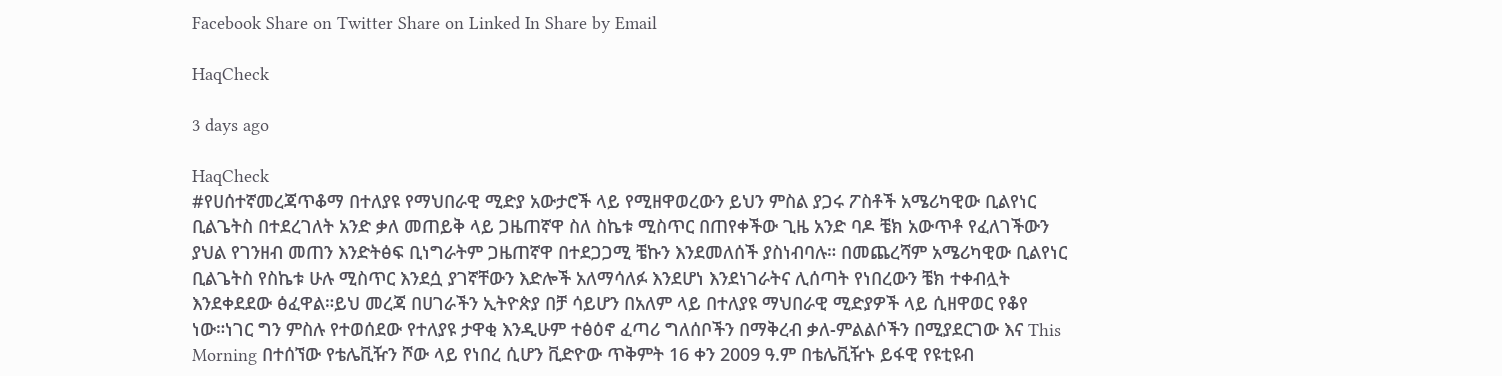Facebook Share on Twitter Share on Linked In Share by Email

HaqCheck

3 days ago

HaqCheck
#የሀሰተኛመረጃጥቆማ በተለያዩ የማህበራዊ ሚድያ አውታሮች ላይ የሚዘዋወረውን ይህን ምስል ያጋሩ ፖስቶች አሜሪካዊው ቢልየነር ቢልጌትስ በተደረገለት አንድ ቃለ መጠይቅ ላይ ጋዜጠኛዋ ስለ ስኬቱ ሚስጥር በጠየቀችው ጊዜ አንድ ባዶ ቼክ አውጥቶ የፈለገችውን ያህል የገንዘብ መጠን እንድትፅፍ ቢነግራትም ጋዜጠኛዋ በተደጋጋሚ ቼኩን እንደመለሰች ያስነብባሉ። በመጨረሻም አሜሪካዊው ቢልየነር ቢልጌትስ የስኬቱ ሁሉ ሚስጥር እንደሷ ያገኛቸውን እድሎች አለማሳለፉ እንደሆነ እንደነገራትና ሊሰጣት የነበረውን ቼክ ተቀብሏት እንደቀደደው ፅፈዋል።ይህ መረጃ በሀገራችን ኢትዮጵያ በቻ ሳይሆን በአለም ላይ በተለያዩ ማህበራዊ ሚድያዎች ላይ ሲዘዋወር የቆየ ነው።ነገር ግን ምስሉ የተወሰደው የተለያዩ ታዋቂ እንዲሁም ተፅዕኖ ፈጣሪ ግለሰቦችን በማቅረብ ቃለ-ምልልሶችን በሚያደርገው እና This Morning በተሰኘው የቴሌቪዥን ሾው ላይ የነበረ ሲሆን ቪድዮው ጥቅምት 16 ቀን 2009 ዓ.ም በቴሌቪዥኑ ይፋዊ የዩቲዩብ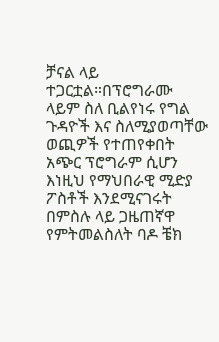ቻናል ላይ ተጋርቷል።በፕሮግራሙ ላይም ስለ ቢልየነሩ የግል ጉዳዮች እና ስለሚያወጣቸው ወጪዎች የተጠየቀበት አጭር ፕሮግራም ሲሆን እነዚህ የማህበራዊ ሚድያ ፖስቶች እንደሚናገሩት በምስሉ ላይ ጋዜጠኛዋ የምትመልስለት ባዶ ቼክ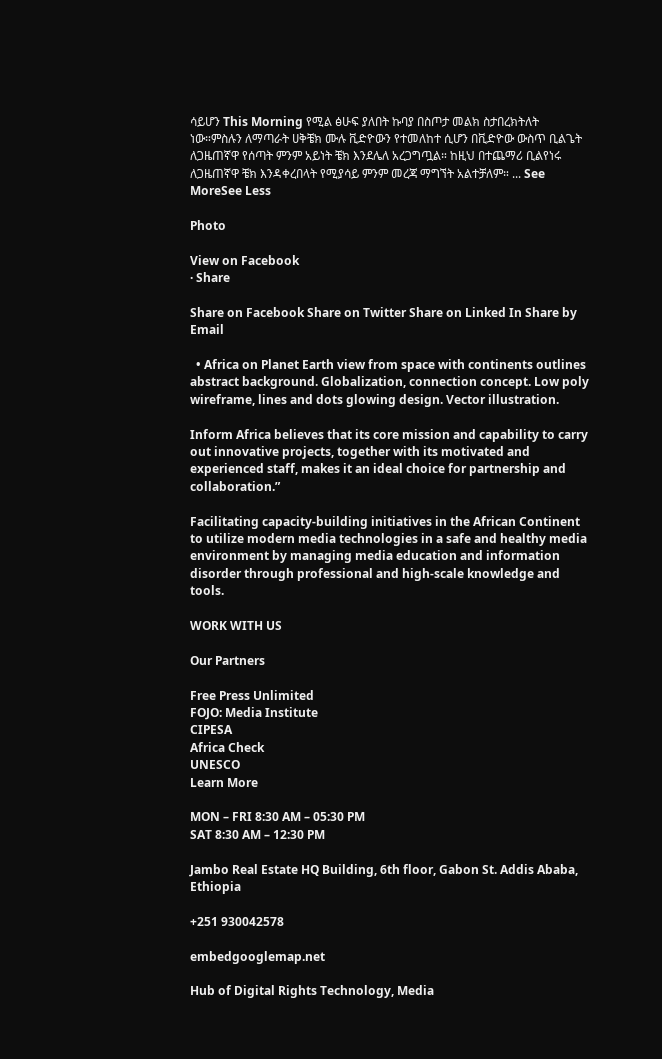ሳይሆን This Morning የሚል ፅሁፍ ያለበት ኩባያ በስጦታ መልክ ስታበረክትለት ነው።ምስሉን ለማጣራት ሀቅቼክ ሙሉ ቪድዮውን የተመለከተ ሲሆን በቪድዮው ውስጥ ቢልጌት ለጋዜጠኛዋ የሰጣት ምንም አይነት ቼክ እንደሌለ አረጋግጧል። ከዚህ በተጨማሪ ቢልየነሩ ለጋዜጠኛዋ ቼክ እንዳቀረበላት የሚያሳይ ምንም መረጃ ማግኘት አልተቻለም። ... See MoreSee Less

Photo

View on Facebook
· Share

Share on Facebook Share on Twitter Share on Linked In Share by Email

  • Africa on Planet Earth view from space with continents outlines abstract background. Globalization, connection concept. Low poly wireframe, lines and dots glowing design. Vector illustration.

Inform Africa believes that its core mission and capability to carry out innovative projects, together with its motivated and experienced staff, makes it an ideal choice for partnership and collaboration.”

Facilitating capacity-building initiatives in the African Continent to utilize modern media technologies in a safe and healthy media environment by managing media education and information disorder through professional and high-scale knowledge and tools.

WORK WITH US

Our Partners

Free Press Unlimited
FOJO: Media Institute
CIPESA
Africa Check
UNESCO
Learn More

MON – FRI 8:30 AM – 05:30 PM
SAT 8:30 AM – 12:30 PM

Jambo Real Estate HQ Building, 6th floor, Gabon St. Addis Ababa, Ethiopia

+251 930042578

embedgooglemap.net

Hub of Digital Rights Technology, Media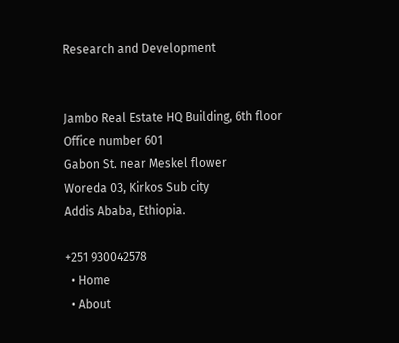Research and Development


Jambo Real Estate HQ Building, 6th floor
Office number 601
Gabon St. near Meskel flower
Woreda 03, Kirkos Sub city
Addis Ababa, Ethiopia.

+251 930042578
  • Home
  • About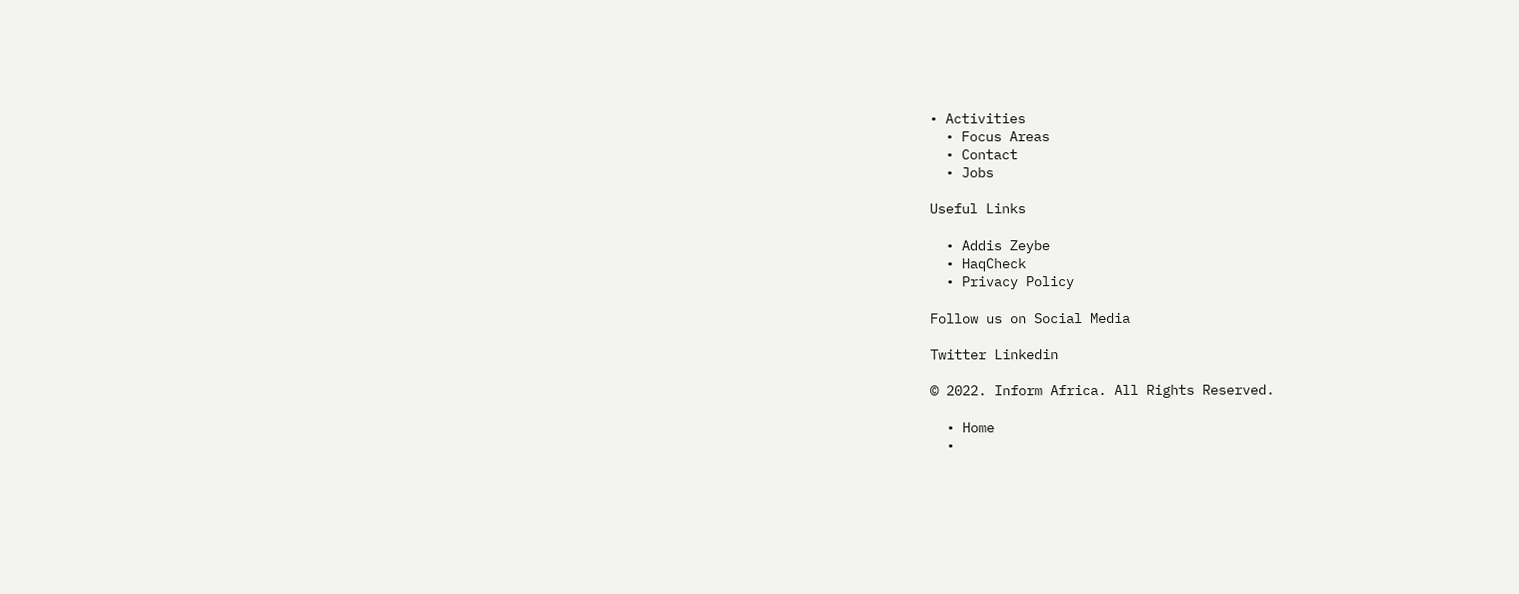• Activities
  • Focus Areas
  • Contact
  • Jobs

Useful Links

  • Addis Zeybe
  • HaqCheck
  • Privacy Policy

Follow us on Social Media

Twitter Linkedin

© 2022. Inform Africa. All Rights Reserved.

  • Home
  •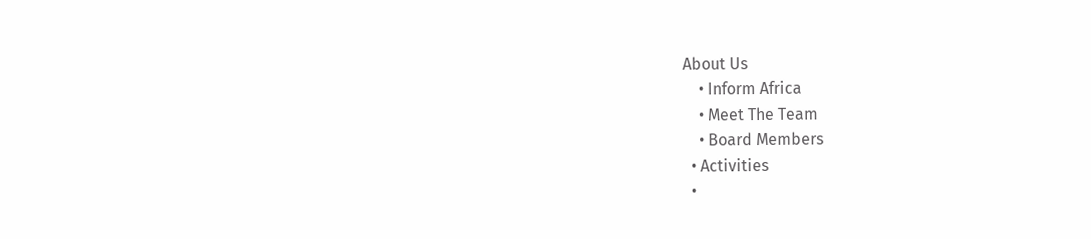About Us
    • Inform Africa
    • Meet The Team
    • Board Members
  • Activities
  •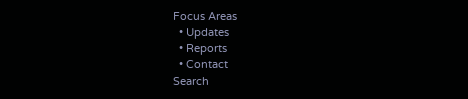Focus Areas
  • Updates
  • Reports
  • Contact
Search